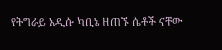የትግራይ አዲሱ ካቢኔ ዘጠኙ ሴቶች ናቸው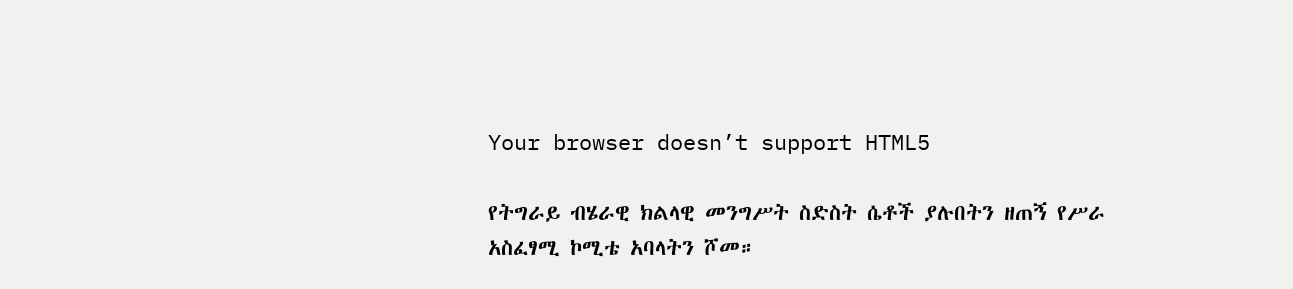Your browser doesn’t support HTML5

የትግራይ ብሄራዊ ክልላዊ መንግሥት ስድስት ሴቶች ያሉበትን ዘጠኝ የሥራ አስፈፃሚ ኮሚቴ አባላትን ሾመ።